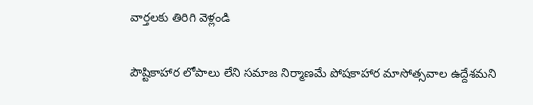వార్తలకు తిరిగి వెళ్లండి

పౌష్టికాహార లోపాలు లేని సమాజ నిర్మాణమే పోషకాహార మాసోత్సవాల ఉద్దేశమని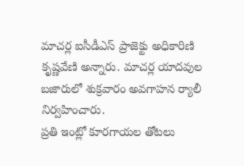మాచర్ల ఐసీడీఎస్ ప్రాజెక్టు అధికారిణి కృష్ణవేణి అన్నారు. మాచర్ల యాదవుల బజారులో శుక్రవారం అవగాహన ర్యాలీ నిర్వహించారు.
ప్రతి ఇంట్లో కూరగాయల తోటలు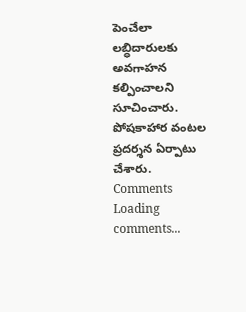పెంచేలా లబ్ధిదారులకు అవగాహన కల్పించాలని సూచించారు. పోషకాహార వంటల ప్రదర్శన ఏర్పాటు చేశారు.
Comments
Loading comments...